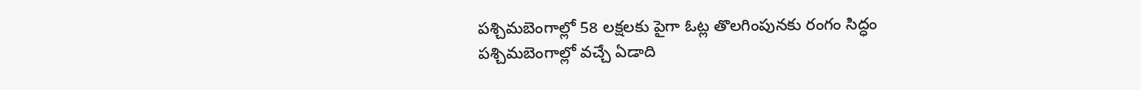పశ్చిమబెంగాల్లో 58 లక్షలకు పైగా ఓట్ల తొలగింపునకు రంగం సిద్ధం
పశ్చిమబెంగాల్లో వచ్చే ఏడాది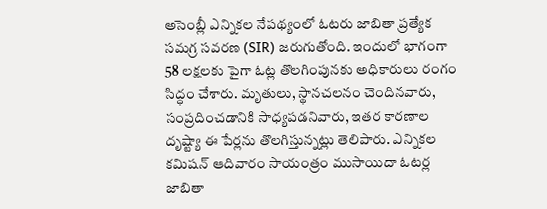అసెంబ్లీ ఎన్నికల నేపథ్యంలో ఓటరు జాబితా ప్రత్యేక సమగ్ర సవరణ (SIR) జరుగుతోంది. ఇందులో భాగంగా 58 లక్షలకు పైగా ఓట్ల తొలగింపునకు అధికారులు రంగం సిద్ధం చేశారు. మృతులు, స్థానచలనం చెందినవారు, సంప్రదించడానికి సాధ్యపడనివారు, ఇతర కారణాల దృష్ట్యా ఈ పేర్లను తొలగిస్తున్నట్లు తెలిపారు. ఎన్నికల కమిషన్ ఆదివారం సాయంత్రం ముసాయిదా ఓటర్ల జాబితా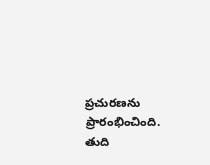ప్రచురణను ప్రారంభించింది. తుది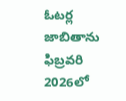ఓటర్ల జాబితాను ఫిబ్రవరి 2026లో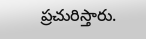ప్రచురిస్తారు.